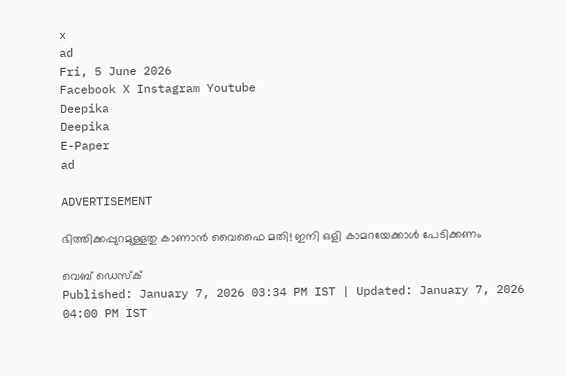x
ad
Fri, 5 June 2026
Facebook X Instagram Youtube
Deepika
Deepika
E-Paper
ad

ADVERTISEMENT

ഭിത്തിക്കപ്പുറമുള്ളതു കാണാൻ വൈഫൈ മതി! ഇനി ഒളി കാമറയേക്കാൾ പേടിക്കണം

വെബ് ഡെസ്ക്
Published: January 7, 2026 03:34 PM IST | Updated: January 7, 2026 04:00 PM IST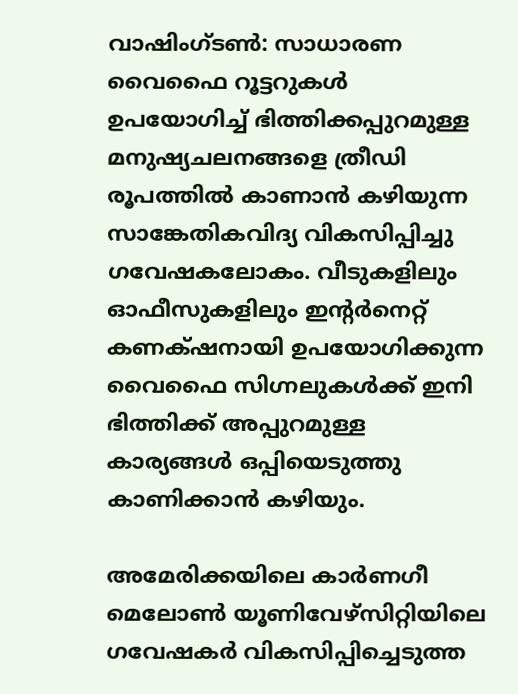വാഷിംഗ്ടൺ: സാധാരണ വൈഫൈ റൂട്ടറുകൾ ഉപയോഗിച്ച് ഭിത്തിക്കപ്പുറമുള്ള മനുഷ്യചലനങ്ങളെ ത്രീഡി രൂപത്തിൽ കാണാൻ കഴിയുന്ന സാങ്കേതികവിദ്യ വികസിപ്പിച്ചു ഗവേഷകലോകം. വീടുകളിലും ഓഫീസുകളിലും ഇന്‍റർനെറ്റ് കണക്‌ഷനായി ഉപയോഗിക്കുന്ന വൈഫൈ സിഗ്നലുകൾക്ക് ഇനി ഭിത്തിക്ക് അപ്പുറമുള്ള കാര്യങ്ങൾ ഒപ്പിയെടുത്തു കാണിക്കാൻ കഴിയും.

അമേരിക്കയിലെ കാർണഗീ മെലോൺ യൂണിവേഴ്‌സിറ്റിയിലെ ഗവേഷകർ വികസിപ്പിച്ചെടുത്ത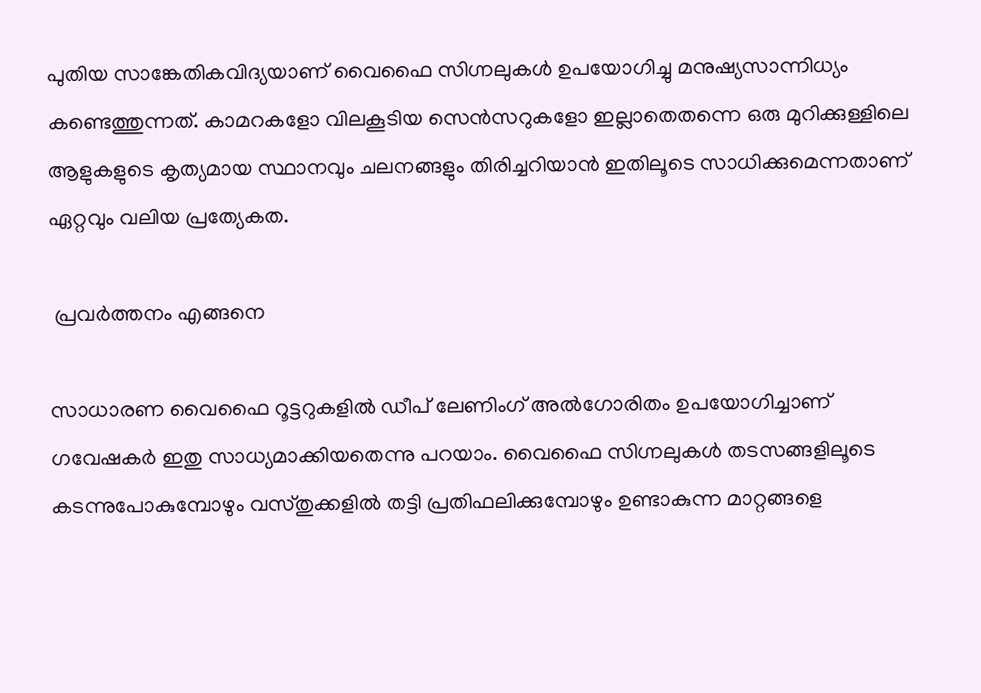പുതിയ സാങ്കേതികവിദ്യയാണ് വൈഫൈ സിഗ്നലുകൾ ഉപയോഗിച്ചു മനുഷ്യസാന്നിധ്യം കണ്ടെത്തുന്നത്. കാമറകളോ വിലകൂടിയ സെൻസറുകളോ ഇല്ലാതെതന്നെ ഒരു മുറിക്കുള്ളിലെ ആളുകളുടെ കൃത്യമായ സ്ഥാനവും ചലനങ്ങളും തിരിച്ചറിയാൻ ഇതിലൂടെ സാധിക്കുമെന്നതാണ് ഏറ്റവും വലിയ പ്രത്യേകത.

 പ്രവർത്തനം എങ്ങനെ

സാധാരണ വൈഫൈ റൂട്ടറുകളിൽ ഡീപ് ലേണിംഗ് അൽഗോരിതം ഉപയോഗിച്ചാണ് ഗവേഷകർ ഇതു സാധ്യമാക്കിയതെന്നു പറയാം. വൈഫൈ സിഗ്നലുകൾ തടസങ്ങളിലൂടെ കടന്നുപോകുമ്പോഴും വസ്തുക്കളിൽ തട്ടി പ്രതിഫലിക്കുമ്പോഴും ഉണ്ടാകുന്ന മാറ്റങ്ങളെ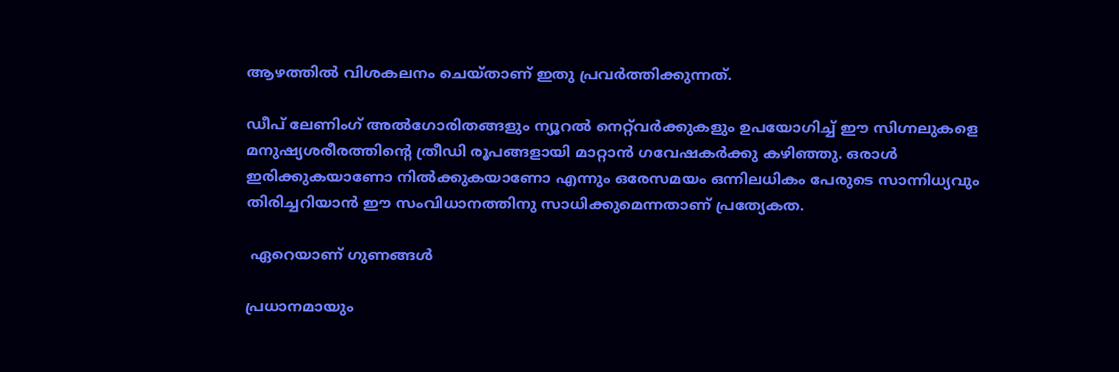ആഴത്തിൽ വിശകലനം ചെയ്താണ് ഇതു പ്രവർത്തിക്കുന്നത്.

ഡീപ് ലേണിംഗ് അൽഗോരിതങ്ങളും ന്യൂറൽ നെറ്റ്‌വർക്കുകളും ഉപയോഗിച്ച് ഈ സിഗ്നലുകളെ മനുഷ്യശരീരത്തിന്‍റെ ത്രീഡി രൂപങ്ങളായി മാറ്റാൻ ഗവേഷകർക്കു കഴിഞ്ഞു. ഒരാൾ ഇരിക്കുകയാണോ നിൽക്കുകയാണോ എന്നും ഒരേസമയം ഒന്നിലധികം പേരുടെ സാന്നിധ്യവും തിരിച്ചറിയാൻ ഈ സംവിധാനത്തിനു സാധിക്കുമെന്നതാണ് പ്രത്യേകത.

 ഏറെയാണ് ഗുണങ്ങൾ

പ്രധാനമായും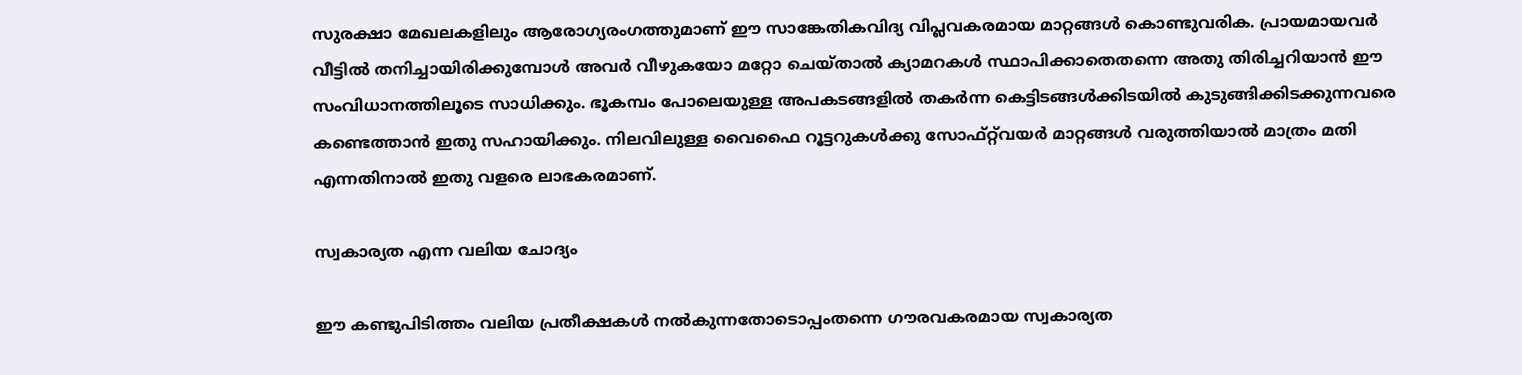സുരക്ഷാ മേഖലകളിലും ആരോഗ്യരംഗത്തുമാണ് ഈ സാങ്കേതികവിദ്യ വിപ്ലവകരമായ മാറ്റങ്ങൾ കൊണ്ടുവരിക. പ്രായമായവർ വീട്ടിൽ തനിച്ചായിരിക്കുമ്പോൾ അവർ വീഴുകയോ മറ്റോ ചെയ്താൽ ക്യാമറകൾ സ്ഥാപിക്കാതെതന്നെ അതു തിരിച്ചറിയാൻ ഈ സംവിധാനത്തിലൂടെ സാധിക്കും. ഭൂകമ്പം പോലെയുള്ള അപകടങ്ങളിൽ തകർന്ന കെട്ടിടങ്ങൾക്കിടയിൽ കുടുങ്ങിക്കിടക്കുന്നവരെ കണ്ടെത്താൻ ഇതു സഹായിക്കും. നിലവിലുള്ള വൈഫൈ റൂട്ടറുകൾക്കു സോഫ്റ്റ്‌വയർ മാറ്റങ്ങൾ വരുത്തിയാൽ മാത്രം മതി എന്നതിനാൽ ഇതു വളരെ ലാഭകരമാണ്.

സ്വകാര്യത എന്ന വലിയ ചോദ്യം

ഈ കണ്ടുപിടിത്തം വലിയ പ്രതീക്ഷകൾ നൽകുന്നതോടൊപ്പംതന്നെ ഗൗരവകരമായ സ്വകാര്യത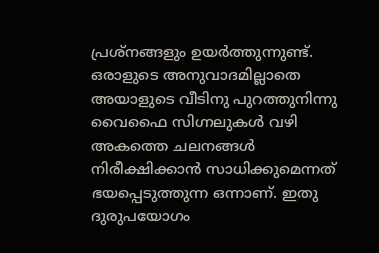പ്രശ്നങ്ങളും ഉയർത്തുന്നുണ്ട്. ഒരാളുടെ അനുവാദമില്ലാതെ അയാളുടെ വീടിനു പുറത്തുനിന്നു വൈഫൈ സിഗ്നലുകൾ വഴി അകത്തെ ചലനങ്ങൾ നിരീക്ഷിക്കാൻ സാധിക്കുമെന്നത് ഭയപ്പെടുത്തുന്ന ഒന്നാണ്. ഇതു ദുരുപയോഗം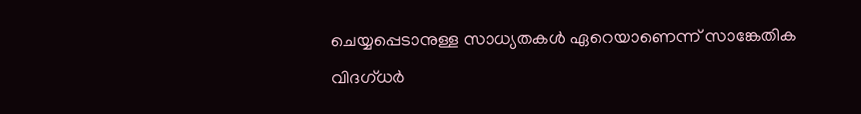ചെയ്യപ്പെടാനുള്ള സാധ്യതകൾ ഏറെയാണെന്ന് സാങ്കേതിക വിദഗ്ധർ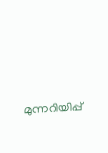മുന്നറിയിപ്പ്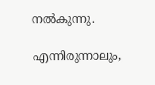നൽകുന്നു.

എന്നിരുന്നാലും,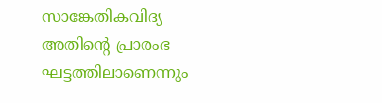സാങ്കേതികവിദ്യ അതിന്‍റെ പ്രാരംഭ ഘട്ടത്തിലാണെന്നും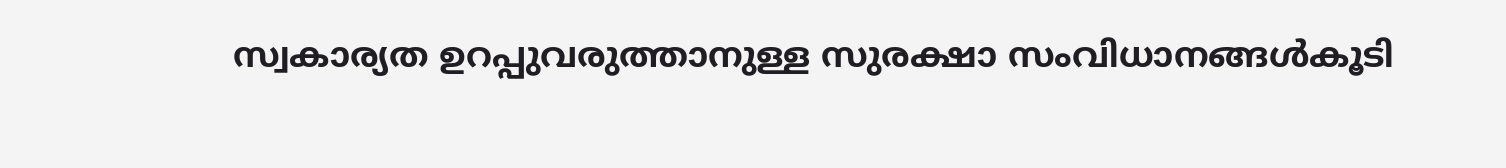സ്വകാര്യത ഉറപ്പുവരുത്താനുള്ള സുരക്ഷാ സംവിധാനങ്ങൾകൂടി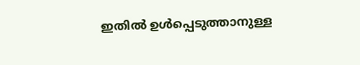ഇതിൽ ഉൾപ്പെടുത്താനുള്ള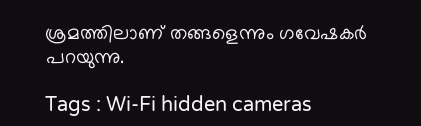ശ്രമത്തിലാണ് തങ്ങളെന്നും ഗവേഷകർ പറയുന്നു.

Tags : Wi-Fi hidden cameras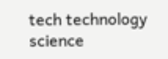tech technology science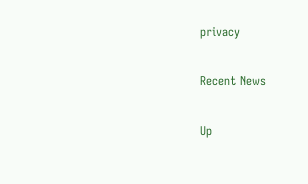privacy

Recent News

Up